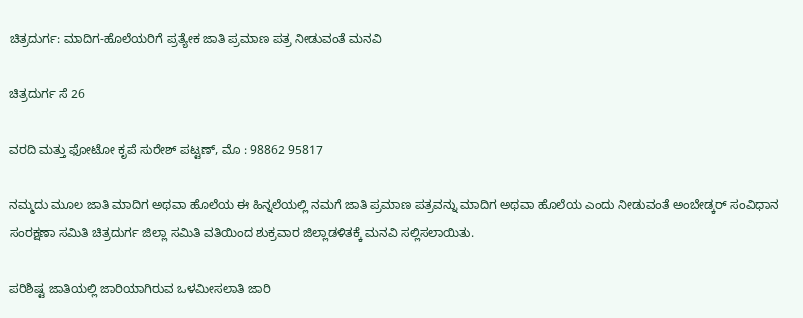ಚಿತ್ರದುರ್ಗ: ಮಾದಿಗ-ಹೊಲೆಯರಿಗೆ ಪ್ರತ್ಯೇಕ ಜಾತಿ ಪ್ರಮಾಣ ಪತ್ರ ನೀಡುವಂತೆ ಮನವಿ

ಚಿತ್ರದುರ್ಗ ಸೆ 26

ವರದಿ ಮತ್ತು ಫೋಟೋ ಕೃಪೆ ಸುರೇಶ್ ಪಟ್ಟಣ್, ಮೊ : 98862 95817

ನಮ್ಮದು ಮೂಲ ಜಾತಿ ಮಾದಿಗ ಅಥವಾ ಹೊಲೆಯ ಈ ಹಿನ್ನಲೆಯಲ್ಲಿ ನಮಗೆ ಜಾತಿ ಪ್ರಮಾಣ ಪತ್ರವನ್ನು ಮಾದಿಗ ಅಥವಾ ಹೊಲೆಯ ಎಂದು ನೀಡುವಂತೆ ಅಂಬೇಡ್ಕರ್ ಸಂವಿಧಾನ ಸಂರಕ್ಷಣಾ ಸಮಿತಿ ಚಿತ್ರದುರ್ಗ ಜಿಲ್ಲಾ ಸಮಿತಿ ವತಿಯಿಂದ ಶುಕ್ರವಾರ ಜಿಲ್ಲಾಡಳಿತಕ್ಕೆ ಮನವಿ ಸಲ್ಲಿಸಲಾಯಿತು.

ಪರಿಶಿಷ್ಟ ಜಾತಿಯಲ್ಲಿ ಜಾರಿಯಾಗಿರುವ ಒಳಮೀಸಲಾತಿ ಜಾರಿ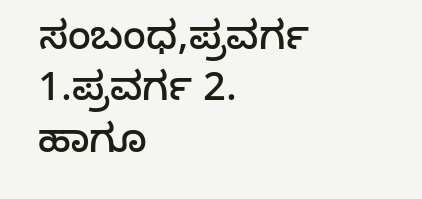ಸಂಬಂಧ,ಪ್ರವರ್ಗ 1.ಪ್ರವರ್ಗ 2. ಹಾಗೂ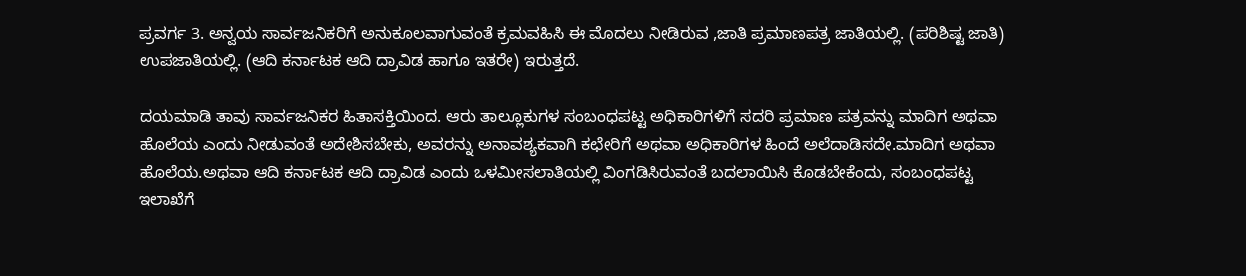ಪ್ರವರ್ಗ 3. ಅನ್ವಯ ಸಾರ್ವಜನಿಕರಿಗೆ ಅನುಕೂಲವಾಗುವಂತೆ ಕ್ರಮವಹಿಸಿ ಈ ಮೊದಲು ನೀಡಿರುವ ,ಜಾತಿ ಪ್ರಮಾಣಪತ್ರ ಜಾತಿಯಲ್ಲಿ. (ಪರಿಶಿಷ್ಟ ಜಾತಿ) ಉಪಜಾತಿಯಲ್ಲಿ. (ಆದಿ ಕರ್ನಾಟಕ ಆದಿ ದ್ರಾವಿಡ ಹಾಗೂ ಇತರೇ) ಇರುತ್ತದೆ.

ದಯಮಾಡಿ ತಾವು ಸಾರ್ವಜನಿಕರ ಹಿತಾಸಕ್ತಿಯಿಂದ. ಆರು ತಾಲ್ಲೂಕುಗಳ ಸಂಬಂಧಪಟ್ಟ ಅಧಿಕಾರಿಗಳಿಗೆ ಸದರಿ ಪ್ರಮಾಣ ಪತ್ರವನ್ನು ಮಾದಿಗ ಅಥವಾ ಹೊಲೆಯ ಎಂದು ನೀಡುವಂತೆ ಅದೇಶಿಸಬೇಕು, ಅವರನ್ನು ಅನಾವಶ್ಯಕವಾಗಿ ಕಛೇರಿಗೆ ಅಥವಾ ಅಧಿಕಾರಿಗಳ ಹಿಂದೆ ಅಲೆದಾಡಿಸದೇ.ಮಾದಿಗ ಅಥವಾ ಹೊಲೆಯ.ಅಥವಾ ಆದಿ ಕರ್ನಾಟಕ ಆದಿ ದ್ರಾವಿಡ ಎಂದು ಒಳಮೀಸಲಾತಿಯಲ್ಲಿ ವಿಂಗಡಿಸಿರುವಂತೆ ಬದಲಾಯಿಸಿ ಕೊಡಬೇಕೆಂದು, ಸಂಬಂಧಪಟ್ಟ ಇಲಾಖೆಗೆ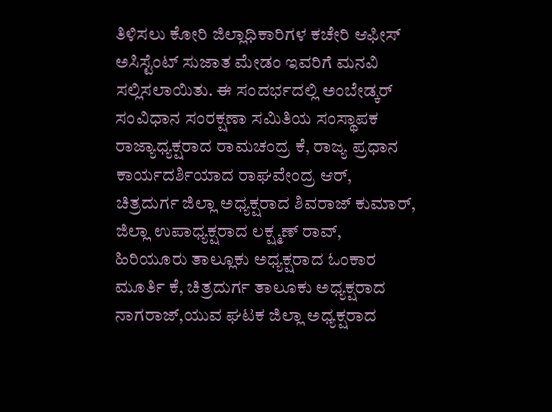ತಿಳಿಸಲು ಕೋರಿ ಜಿಲ್ಲಾಧಿಕಾರಿಗಳ ಕಚೇರಿ ಆಫೀಸ್ ಅಸಿಸ್ಟೆಂಟ್ ಸುಜಾತ ಮೇಡಂ ಇವರಿಗೆ ಮನವಿ ಸಲ್ಲಿಸಲಾಯಿತು. ಈ ಸಂದರ್ಭದಲ್ಲಿ ಅಂಬೇಡ್ಕರ್ ಸಂವಿಧಾನ ಸಂರಕ್ಷಣಾ ಸಮಿತಿಯ ಸಂಸ್ಥಾಪಕ ರಾಜ್ಯಾಧ್ಯಕ್ಷರಾದ ರಾಮಚಂದ್ರ ಕೆ, ರಾಜ್ಯ ಪ್ರಧಾನ ಕಾರ್ಯದರ್ಶಿಯಾದ ರಾಘವೇಂದ್ರ ಆರ್, ಚಿತ್ರದುರ್ಗ ಜಿಲ್ಲಾ ಅಧ್ಯಕ್ಷರಾದ ಶಿವರಾಜ್ ಕುಮಾರ್, ಜಿಲ್ಲಾ ಉಪಾಧ್ಯಕ್ಷರಾದ ಲಕ್ಷ್ಮಣ್ ರಾವ್, ಹಿರಿಯೂರು ತಾಲ್ಲೂಕು ಅಧ್ಯಕ್ಷರಾದ ಓಂಕಾರ ಮೂರ್ತಿ ಕೆ, ಚಿತ್ರದುರ್ಗ ತಾಲೂಕು ಅಧ್ಯಕ್ಷರಾದ ನಾಗರಾಜ್,ಯುವ ಘಟಕ ಜಿಲ್ಲಾ ಅಧ್ಯಕ್ಷರಾದ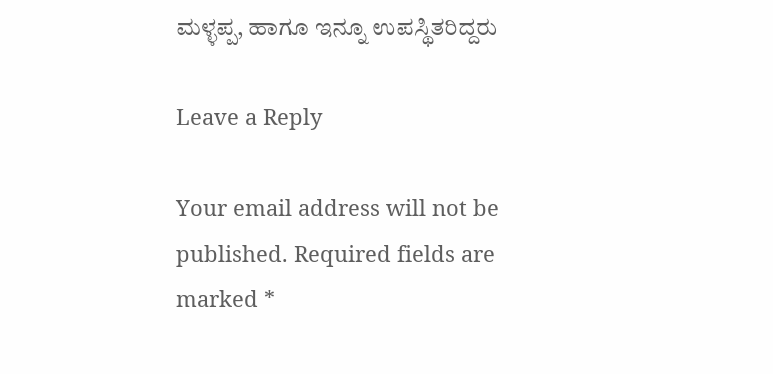ಮಳ್ಳಪ್ಪ, ಹಾಗೂ ಇನ್ನೂ ಉಪಸ್ಥಿತರಿದ್ದರು

Leave a Reply

Your email address will not be published. Required fields are marked *